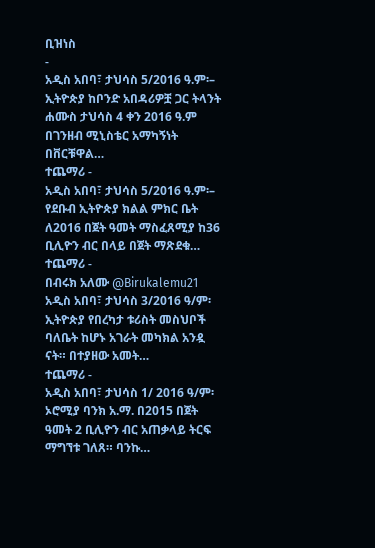ቢዝነስ
-
አዲስ አበባ፣ ታህሳስ 5/2016 ዓ.ም፡– ኢትዮጵያ ከቦንድ አበዳሪዎቿ ጋር ትላንት ሐሙስ ታህሳስ 4 ቀን 2016 ዓ.ም በገንዘብ ሚኒስቴር አማካኝነት በቨርቹዋል…
ተጨማሪ -
አዲስ አበባ፣ ታህሳስ 5/2016 ዓ.ም፡– የደቡብ ኢትዮጵያ ክልል ምክር ቤት ለ2016 በጀት ዓመት ማስፈጸሚያ ከ36 ቢሊዮን ብር በላይ በጀት ማጽደቁ…
ተጨማሪ -
በብሩክ አለሙ @Birukalemu21 አዲስ አበባ፣ ታህሳስ 3/2016 ዓ/ም፡ ኢትዮጵያ የበረካታ ቱሪስት መስህቦች ባለቤት ከሆኑ አገራት መካክል አንዷ ናት። በተያዘው አመት…
ተጨማሪ -
አዲስ አበባ፣ ታህሳስ 1/ 2016 ዓ/ም፡ ኦሮሚያ ባንክ አ.ማ. በ2015 በጀት ዓመት 2 ቢሊዮን ብር አጠቃላይ ትርፍ ማግኘቱ ገለጸ። ባንኩ…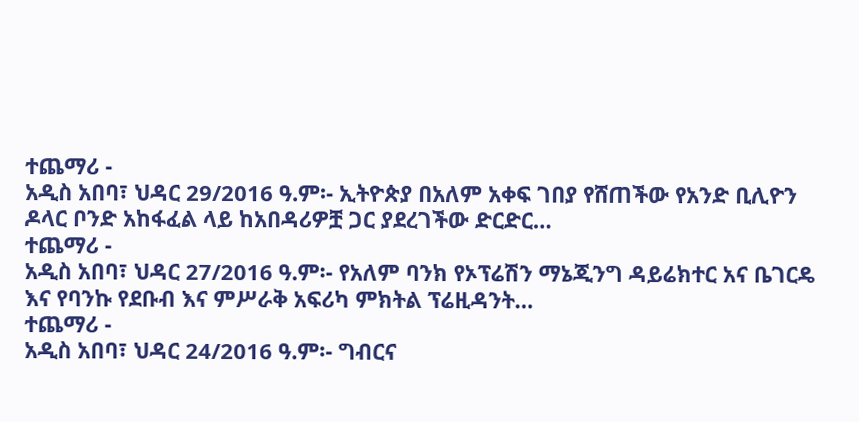ተጨማሪ -
አዲስ አበባ፣ ህዳር 29/2016 ዓ.ም፡- ኢትዮጵያ በአለም አቀፍ ገበያ የሸጠችው የአንድ ቢሊዮን ዶላር ቦንድ አከፋፈል ላይ ከአበዳሪዎቿ ጋር ያደረገችው ድርድር…
ተጨማሪ -
አዲስ አበባ፣ ህዳር 27/2016 ዓ.ም፡- የአለም ባንክ የኦፕሬሽን ማኔጂንግ ዳይሬክተር አና ቤገርዴ እና የባንኩ የደቡብ እና ምሥራቅ አፍሪካ ምክትል ፕሬዚዳንት…
ተጨማሪ -
አዲስ አበባ፣ ህዳር 24/2016 ዓ.ም፡- ግብርና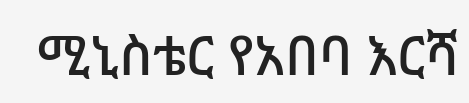ሚኒስቴር የአበባ እርሻ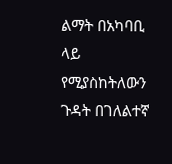ልማት በአካባቢ ላይ የሚያስከትለውን ጉዳት በገለልተኛ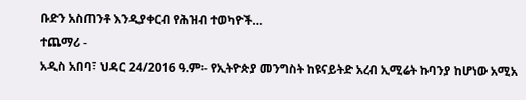ቡድን አስጠንቶ እንዲያቀርብ የሕዝብ ተወካዮች…
ተጨማሪ -
አዲስ አበባ፣ ህዳር 24/2016 ዓ.ም፡- የኢትዮጵያ መንግስት ከዩናይትድ አረብ ኢሚሬት ኩባንያ ከሆነው አሚአ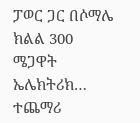ፓወር ጋር በሶማሌ ክልል 300 ሜጋዋት ኤሌክትሪክ…
ተጨማሪ